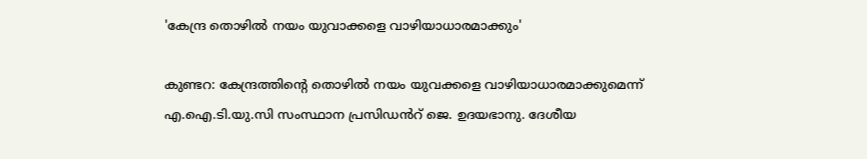'കേന്ദ്ര തൊഴിൽ നയം യുവാക്കളെ വാഴിയാധാരമാക്കും'

കുണ്ടറ: കേന്ദ്രത്തിന്‍റെ തൊഴിൽ നയം യുവക്കളെ വാഴിയാധാരമാക്കുമെന്ന് എ.ഐ.ടി.യു.സി സംസ്ഥാന പ്രസിഡൻറ് ജെ. ഉദയഭാനു. ദേശീയ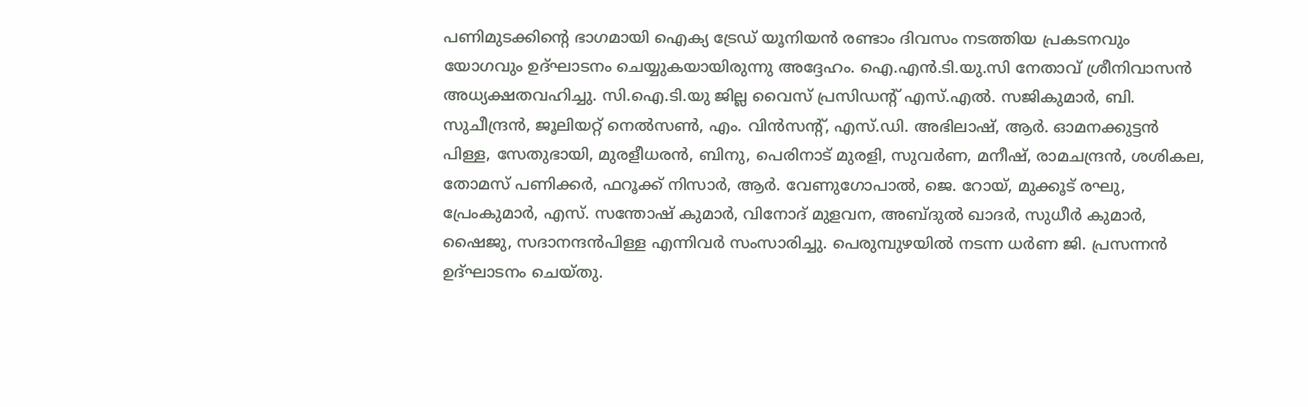പണിമുടക്കിന്‍റെ ഭാഗമായി ഐക്യ ട്രേഡ് യൂനിയൻ രണ്ടാം ദിവസം നടത്തിയ പ്രകടനവും യോഗവും ഉദ്ഘാടനം ചെയ്യുകയായിരുന്നു അദ്ദേഹം. ഐ.എൻ.ടി.യു.സി നേതാവ് ശ്രീനിവാസൻ അധ്യക്ഷതവഹിച്ചു. സി.ഐ.ടി.യു ജില്ല വൈസ് പ്രസിഡന്‍റ് എസ്.എൽ. സജികുമാർ, ബി. സുചീന്ദ്രൻ, ജൂലിയറ്റ് നെൽസൺ, എം. വിൻസന്‍റ്, എസ്.ഡി. അഭിലാഷ്, ആർ. ഓമനക്കുട്ടൻ പിള്ള, സേതുഭായി, മുരളീധരൻ, ബിനു, പെരിനാട് മുരളി, സുവർണ, മനീഷ്, രാമചന്ദ്രൻ, ശശികല, തോമസ് പണിക്കർ, ഫറൂക്ക് നിസാർ, ആർ. വേണുഗോപാൽ, ജെ. റോയ്, മുക്കൂട് രഘു, പ്രേംകുമാർ, എസ്. സന്തോഷ് കുമാർ, വിനോദ് മുളവന, അബ്ദുൽ ഖാദർ, സുധീർ കുമാർ, ഷൈജു, സദാനന്ദൻപിള്ള എന്നിവർ സംസാരിച്ചു. പെരുമ്പുഴയിൽ നടന്ന ധർണ ജി. പ്രസന്നൻ ഉദ്ഘാടനം ചെയ്തു.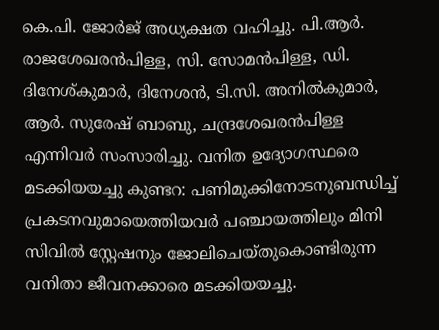കെ.പി. ജോർജ് അധ്യക്ഷത വഹിച്ചു. പി.ആർ. രാജശേഖരൻപിള്ള, സി. സോമൻപിള്ള, ഡി. ദിനേശ്കുമാർ, ദിനേശൻ, ടി.സി. അനിൽകുമാർ, ആർ. സുരേഷ് ബാബു, ചന്ദ്രശേഖരൻപിള്ള എന്നിവർ സംസാരിച്ചു. വനിത ഉദ്യോഗസ്ഥരെ മടക്കിയയച്ചു കുണ്ടറ: പണിമുക്കിനോടനുബന്ധിച്ച് പ്രകടനവുമായെത്തിയവർ പഞ്ചായത്തിലും മിനി സിവിൽ സ്റ്റേഷനും ജോലിചെയ്തുകൊണ്ടിരുന്ന വനിതാ ജീവനക്കാരെ മടക്കിയയച്ചു.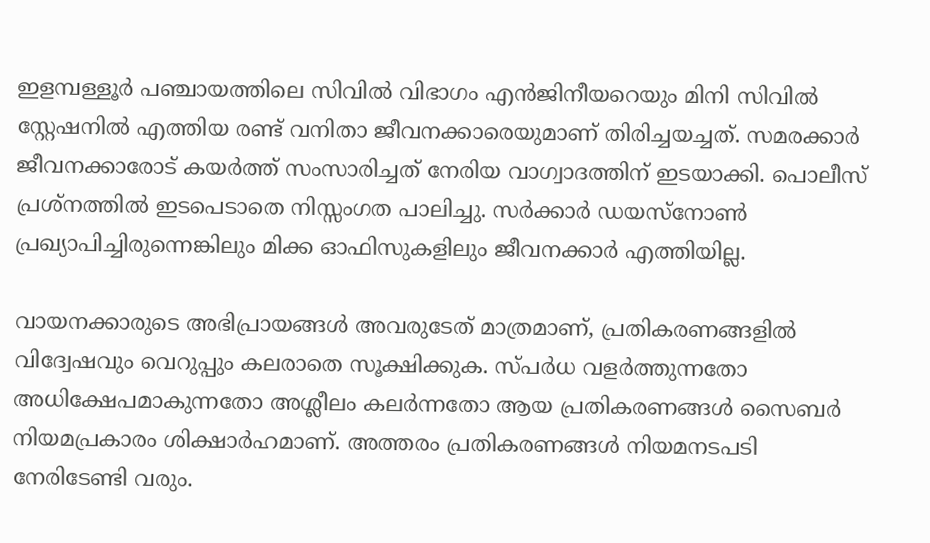ഇളമ്പള്ളൂർ പഞ്ചായത്തിലെ സിവിൽ വിഭാഗം എൻജിനീയറെയും മിനി സിവിൽ സ്റ്റേഷനിൽ എത്തിയ രണ്ട് വനിതാ ജീവനക്കാരെയുമാണ് തിരിച്ചയച്ചത്. സമരക്കാർ ജീവനക്കാരോട് കയർത്ത് സംസാരിച്ചത് നേരിയ വാഗ്വാദത്തിന് ഇടയാക്കി. പൊലീസ് പ്രശ്നത്തിൽ ഇടപെടാതെ നിസ്സംഗത പാലിച്ചു. സർക്കാർ ഡയസ്നോൺ പ്രഖ്യാപിച്ചിരുന്നെങ്കിലും മിക്ക ഓഫിസുകളിലും ജീവനക്കാർ എത്തിയില്ല.

വായനക്കാരുടെ അഭിപ്രായങ്ങള്‍ അവരുടേത് മാത്രമാണ്, പ്രതികരണങ്ങളിൽ വിദ്വേഷവും വെറുപ്പും കലരാതെ സൂക്ഷിക്കുക. സ്പർധ വളർത്തുന്നതോ അധിക്ഷേപമാകുന്നതോ അശ്ലീലം കലർന്നതോ ആയ പ്രതികരണങ്ങൾ സൈബർ നിയമപ്രകാരം ശിക്ഷാർഹമാണ്. അത്തരം പ്രതികരണങ്ങൾ നിയമനടപടി നേരിടേണ്ടി വരും.